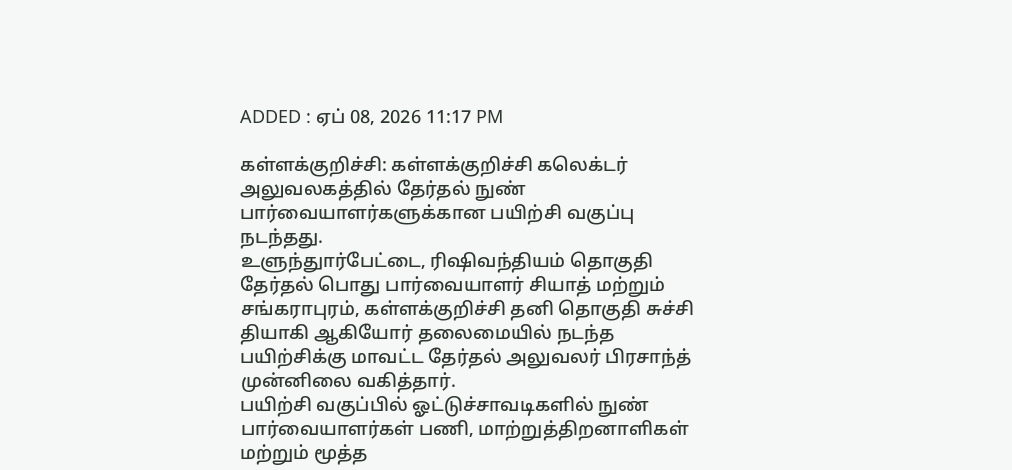ADDED : ஏப் 08, 2026 11:17 PM

கள்ளக்குறிச்சி: கள்ளக்குறிச்சி கலெக்டர் அலுவலகத்தில் தேர்தல் நுண் பார்வையாளர்களுக்கான பயிற்சி வகுப்பு நடந்தது.
உளுந்துார்பேட்டை, ரிஷிவந்தியம் தொகுதி தேர்தல் பொது பார்வையாளர் சியாத் மற்றும் சங்கராபுரம், கள்ளக்குறிச்சி தனி தொகுதி சுச்சி தியாகி ஆகியோர் தலைமையில் நடந்த பயிற்சிக்கு மாவட்ட தேர்தல் அலுவலர் பிரசாந்த் முன்னிலை வகித்தார்.
பயிற்சி வகுப்பில் ஓட்டுச்சாவடிகளில் நுண் பார்வையாளர்கள் பணி, மாற்றுத்திறனாளிகள் மற்றும் மூத்த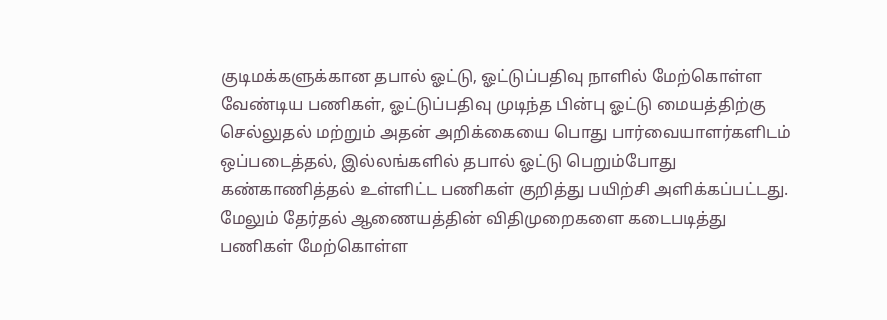குடிமக்களுக்கான தபால் ஓட்டு, ஓட்டுப்பதிவு நாளில் மேற்கொள்ள வேண்டிய பணிகள், ஓட்டுப்பதிவு முடிந்த பின்பு ஓட்டு மையத்திற்கு செல்லுதல் மற்றும் அதன் அறிக்கையை பொது பார்வையாளர்களிடம் ஒப்படைத்தல், இல்லங்களில் தபால் ஓட்டு பெறும்போது கண்காணித்தல் உள்ளிட்ட பணிகள் குறித்து பயிற்சி அளிக்கப்பட்டது.
மேலும் தேர்தல் ஆணையத்தின் விதிமுறைகளை கடைபடித்து பணிகள் மேற்கொள்ள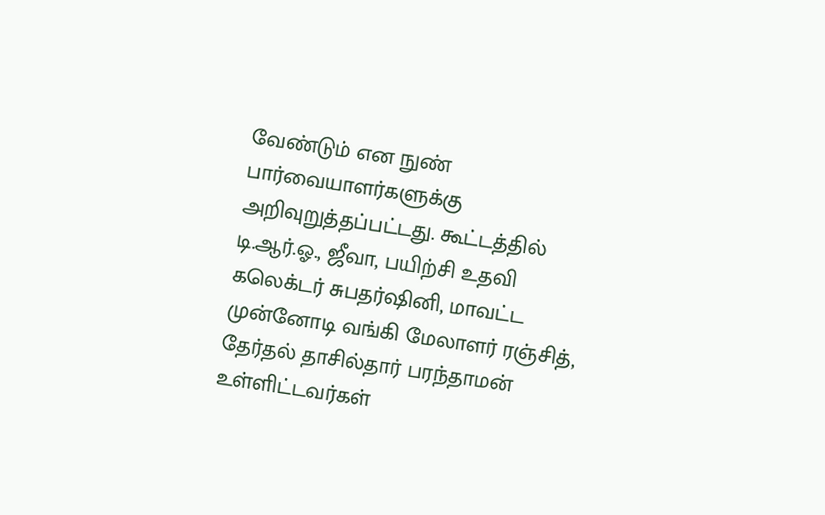வேண்டும் என நுண் பார்வையாளர்களுக்கு அறிவுறுத்தப்பட்டது. கூட்டத்தில் டி.ஆர்.ஓ., ஜீவா, பயிற்சி உதவி கலெக்டர் சுபதர்ஷினி, மாவட்ட முன்னோடி வங்கி மேலாளர் ரஞ்சித், தேர்தல் தாசில்தார் பரந்தாமன் உள்ளிட்டவர்கள்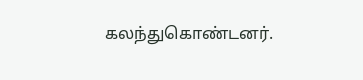கலந்துகொண்டனர்.